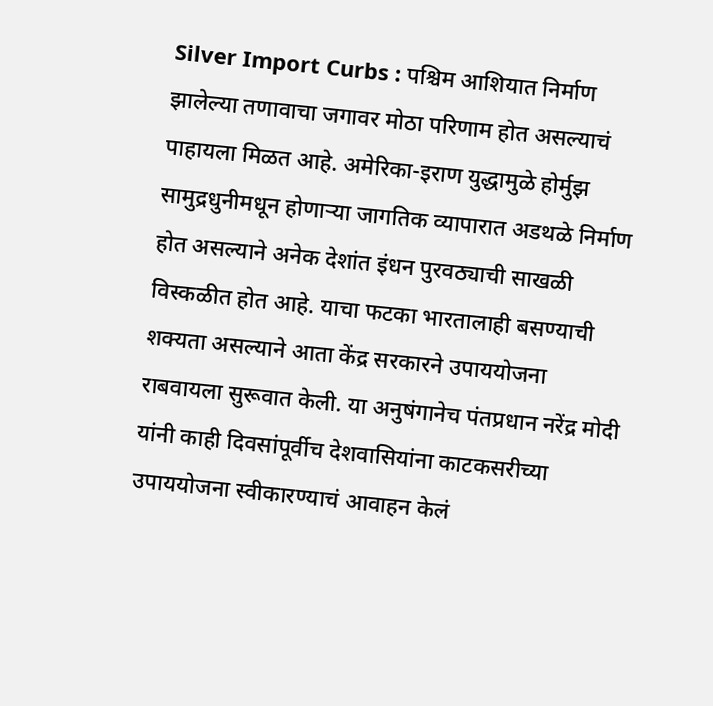Silver Import Curbs : पश्चिम आशियात निर्माण झालेल्या तणावाचा जगावर मोठा परिणाम होत असल्याचं पाहायला मिळत आहे. अमेरिका-इराण युद्धामुळे होर्मुझ सामुद्रधुनीमधून होणाऱ्या जागतिक व्यापारात अडथळे निर्माण होत असल्याने अनेक देशांत इंधन पुरवठ्याची साखळी विस्कळीत होत आहे. याचा फटका भारतालाही बसण्याची शक्यता असल्याने आता केंद्र सरकारने उपाययोजना राबवायला सुरूवात केली. या अनुषंगानेच पंतप्रधान नरेंद्र मोदी यांनी काही दिवसांपूर्वीच देशवासियांना काटकसरीच्या उपाययोजना स्वीकारण्याचं आवाहन केलं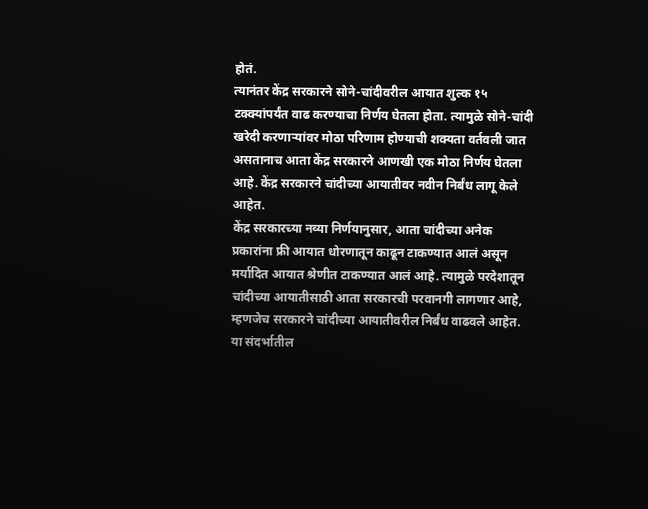होतं.
त्यानंतर केंद्र सरकारने सोने-चांदीवरील आयात शुल्क १५ टक्क्यांपर्यंत वाढ करण्याचा निर्णय घेतला होता. त्यामुळे सोने-चांदी खरेदी करणाऱ्यांवर मोठा परिणाम होण्याची शक्यता वर्तवली जात असतानाच आता केंद्र सरकारने आणखी एक मोठा निर्णय घेतला आहे. केंद्र सरकारने चांदीच्या आयातीवर नवीन निर्बंध लागू केले आहेत.
केंद्र सरकारच्या नव्या निर्णयानुसार, आता चांदीच्या अनेक प्रकारांना फ्री आयात धोरणातून काढून टाकण्यात आलं असून मर्यादित आयात श्रेणीत टाकण्यात आलं आहे. त्यामुळे परदेशातून चांदीच्या आयातीसाठी आता सरकारची परवानगी लागणार आहे, म्हणजेच सरकारने चांदीच्या आयातीवरील निर्बंध वाढवले आहेत. या संदर्भातील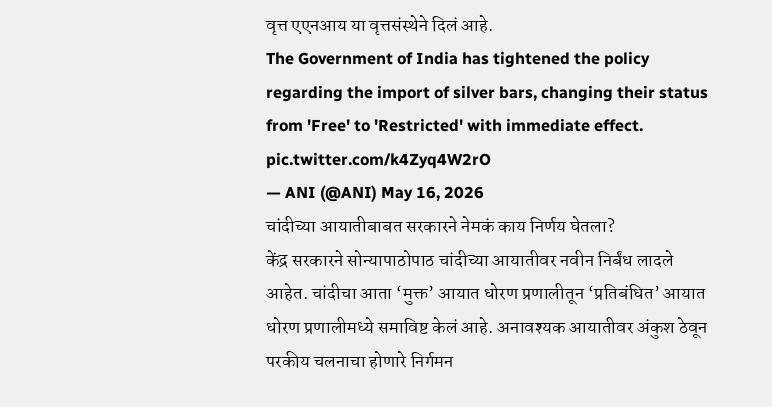वृत्त एएनआय या वृत्तसंस्थेने दिलं आहे.
The Government of India has tightened the policy regarding the import of silver bars, changing their status from 'Free' to 'Restricted' with immediate effect. pic.twitter.com/k4Zyq4W2rO
— ANI (@ANI) May 16, 2026
चांदीच्या आयातीबाबत सरकारने नेमकं काय निर्णय घेतला?
केंद्र सरकारने सोन्यापाठोपाठ चांदीच्या आयातीवर नवीन निर्बंध लादले आहेत. चांदीचा आता ‘मुक्त’ आयात धोरण प्रणालीतून ‘प्रतिबंधित’ आयात धोरण प्रणालीमध्ये समाविष्ट केलं आहे. अनावश्यक आयातीवर अंकुश ठेवून परकीय चलनाचा होणारे निर्गमन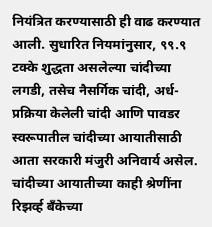नियंत्रित करण्यासाठी ही वाढ करण्यात आली. सुधारित नियमांनुसार, ९९.९ टक्के शुद्धता असलेल्या चांदीच्या लगडी, तसेच नैसर्गिक चांदी, अर्ध-प्रक्रिया केलेली चांदी आणि पावडर स्वरूपातील चांदीच्या आयातीसाठी आता सरकारी मंजुरी अनिवार्य असेल. चांदीच्या आयातीच्या काही श्रेणींना रिझर्व्ह बँकेच्या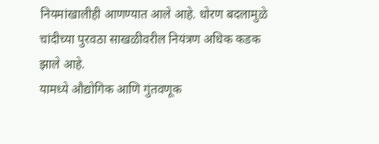नियमांखालीही आणण्यात आले आहे. धोरण बदलामुळे चांदीच्या पुरवठा साखळीवरील नियंत्रण अधिक कडक झाले आहे.
यामध्ये औद्योगिक आणि गुंतवणूक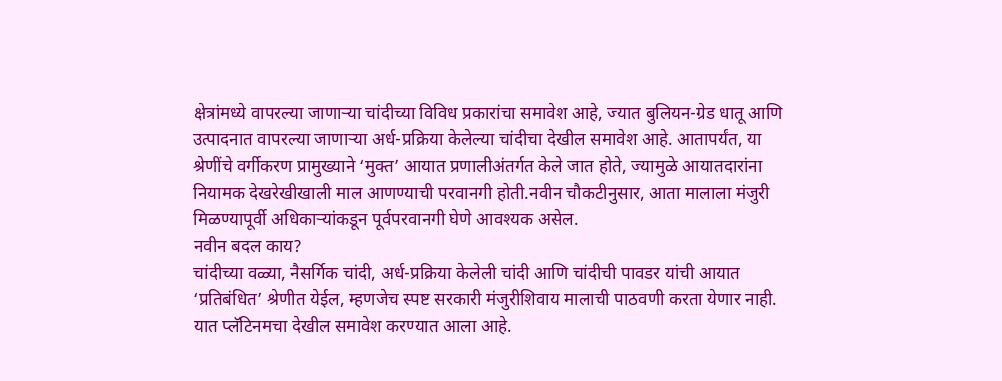क्षेत्रांमध्ये वापरल्या जाणाऱ्या चांदीच्या विविध प्रकारांचा समावेश आहे, ज्यात बुलियन-ग्रेड धातू आणि उत्पादनात वापरल्या जाणाऱ्या अर्ध-प्रक्रिया केलेल्या चांदीचा देखील समावेश आहे. आतापर्यंत, या श्रेणींचे वर्गीकरण प्रामुख्याने ‘मुक्त’ आयात प्रणालीअंतर्गत केले जात होते, ज्यामुळे आयातदारांना नियामक देखरेखीखाली माल आणण्याची परवानगी होती.नवीन चौकटीनुसार, आता मालाला मंजुरी मिळण्यापूर्वी अधिकाऱ्यांकडून पूर्वपरवानगी घेणे आवश्यक असेल.
नवीन बदल काय?
चांदीच्या वळ्या, नैसर्गिक चांदी, अर्ध-प्रक्रिया केलेली चांदी आणि चांदीची पावडर यांची आयात ‘प्रतिबंधित’ श्रेणीत येईल, म्हणजेच स्पष्ट सरकारी मंजुरीशिवाय मालाची पाठवणी करता येणार नाही. यात प्लॅटिनमचा देखील समावेश करण्यात आला आहे.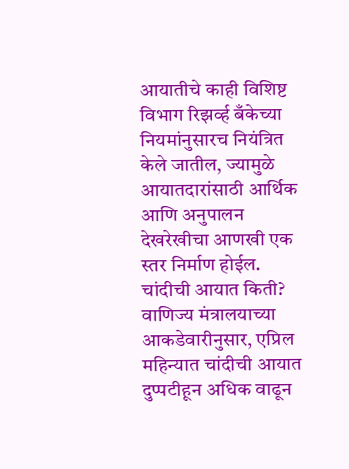आयातीचे काही विशिष्ट विभाग रिझर्व्ह बँकेच्या नियमांनुसारच नियंत्रित केले जातील, ज्यामुळे आयातदारांसाठी आर्थिक आणि अनुपालन देखरेखीचा आणखी एक स्तर निर्माण होईल.
चांदीची आयात किती?
वाणिज्य मंत्रालयाच्या आकडेवारीनुसार, एप्रिल महिन्यात चांदीची आयात दुप्पटीहून अधिक वाढून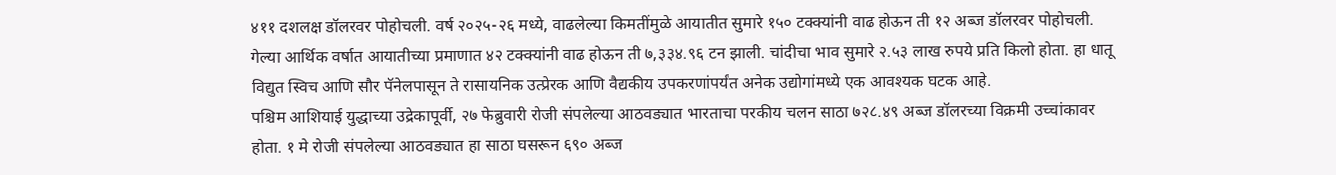४११ दशलक्ष डॉलरवर पोहोचली. वर्ष २०२५-२६ मध्ये, वाढलेल्या किमतींमुळे आयातीत सुमारे १५० टक्क्यांनी वाढ होऊन ती १२ अब्ज डॉलरवर पोहोचली. गेल्या आर्थिक वर्षात आयातीच्या प्रमाणात ४२ टक्क्यांनी वाढ होऊन ती ७,३३४.९६ टन झाली. चांदीचा भाव सुमारे २.५३ लाख रुपये प्रति किलो होता. हा धातू विद्युत स्विच आणि सौर पॅनेलपासून ते रासायनिक उत्प्रेरक आणि वैद्यकीय उपकरणांपर्यंत अनेक उद्योगांमध्ये एक आवश्यक घटक आहे.
पश्चिम आशियाई युद्धाच्या उद्रेकापूर्वी, २७ फेब्रुवारी रोजी संपलेल्या आठवड्यात भारताचा परकीय चलन साठा ७२८.४९ अब्ज डॉलरच्या विक्रमी उच्चांकावर होता. १ मे रोजी संपलेल्या आठवड्यात हा साठा घसरून ६९० अब्ज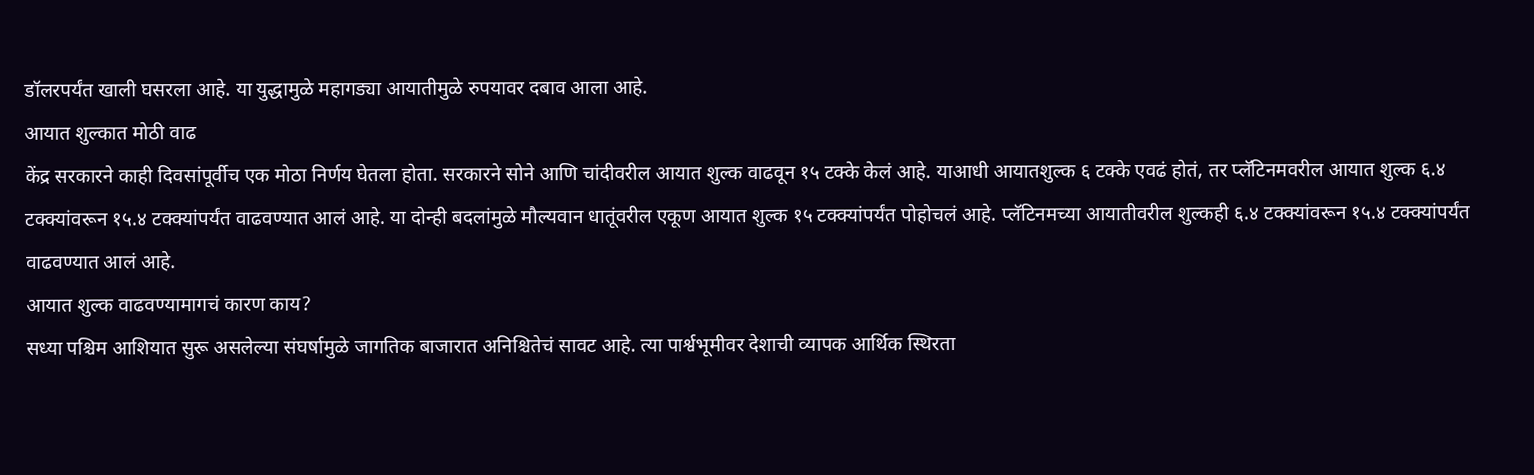डॉलरपर्यंत खाली घसरला आहे. या युद्धामुळे महागड्या आयातीमुळे रुपयावर दबाव आला आहे.
आयात शुल्कात मोठी वाढ
केंद्र सरकारने काही दिवसांपूर्वीच एक मोठा निर्णय घेतला होता. सरकारने सोने आणि चांदीवरील आयात शुल्क वाढवून १५ टक्के केलं आहे. याआधी आयातशुल्क ६ टक्के एवढं होतं, तर प्लॅटिनमवरील आयात शुल्क ६.४ टक्क्यांवरून १५.४ टक्क्यांपर्यंत वाढवण्यात आलं आहे. या दोन्ही बदलांमुळे मौल्यवान धातूंवरील एकूण आयात शुल्क १५ टक्क्यांपर्यंत पोहोचलं आहे. प्लॅटिनमच्या आयातीवरील शुल्कही ६.४ टक्क्यांवरून १५.४ टक्क्यांपर्यंत वाढवण्यात आलं आहे.
आयात शुल्क वाढवण्यामागचं कारण काय?
सध्या पश्चिम आशियात सुरू असलेल्या संघर्षामुळे जागतिक बाजारात अनिश्चितेचं सावट आहे. त्या पार्श्वभूमीवर देशाची व्यापक आर्थिक स्थिरता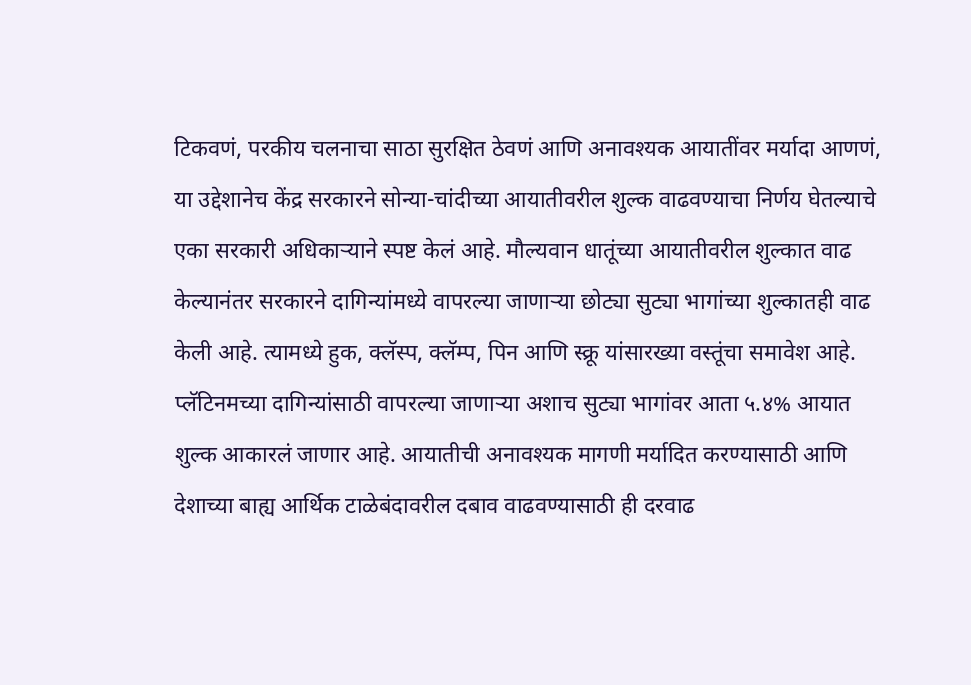टिकवणं, परकीय चलनाचा साठा सुरक्षित ठेवणं आणि अनावश्यक आयातींवर मर्यादा आणणं, या उद्देशानेच केंद्र सरकारने सोन्या-चांदीच्या आयातीवरील शुल्क वाढवण्याचा निर्णय घेतल्याचे एका सरकारी अधिकाऱ्याने स्पष्ट केलं आहे. मौल्यवान धातूंच्या आयातीवरील शुल्कात वाढ केल्यानंतर सरकारने दागिन्यांमध्ये वापरल्या जाणाऱ्या छोट्या सुट्या भागांच्या शुल्कातही वाढ केली आहे. त्यामध्ये हुक, क्लॅस्प, क्लॅम्प, पिन आणि स्क्रू यांसारख्या वस्तूंचा समावेश आहे. प्लॅटिनमच्या दागिन्यांसाठी वापरल्या जाणाऱ्या अशाच सुट्या भागांवर आता ५.४% आयात शुल्क आकारलं जाणार आहे. आयातीची अनावश्यक मागणी मर्यादित करण्यासाठी आणि देशाच्या बाह्य आर्थिक टाळेबंदावरील दबाव वाढवण्यासाठी ही दरवाढ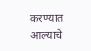करण्यात आल्याचे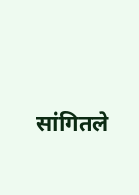सांगितले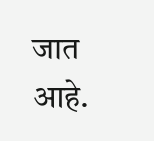जात आहे.